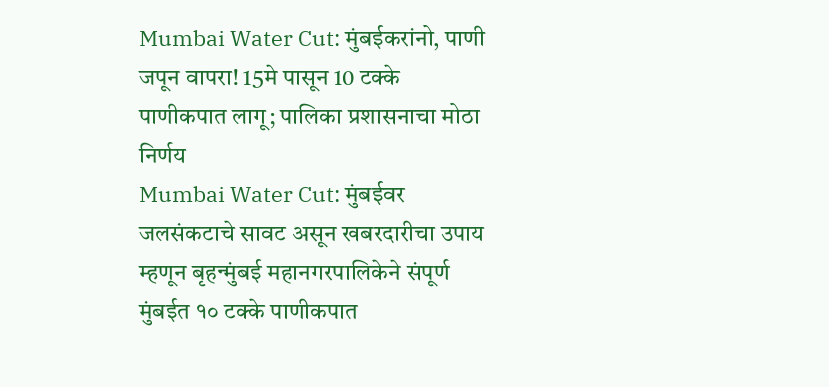Mumbai Water Cut: मुंबईकरांनो, पाणी जपून वापरा! 15मे पासून 10 टक्के पाणीकपात लागू; पालिका प्रशासनाचा मोठा निर्णय
Mumbai Water Cut: मुंबईवर जलसंकटाचे सावट असून खबरदारीचा उपाय म्हणून बृहन्मुंबई महानगरपालिकेने संपूर्ण मुंबईत १० टक्के पाणीकपात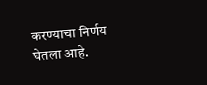करण्याचा निर्णय घेतला आहे.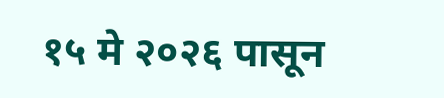१५ मे २०२६ पासून